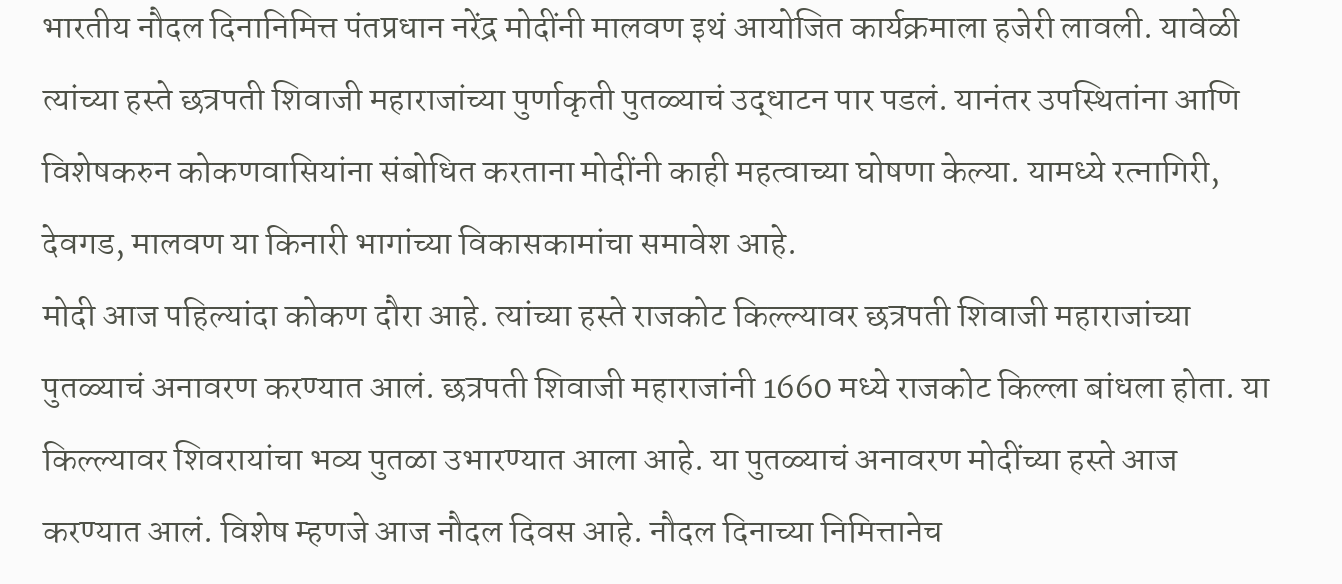भारतीय नौदल दिनानिमित्त पंतप्रधान नरेंद्र मोदींनी मालवण इथं आयोजित कार्यक्रमाला हजेरी लावली. यावेळी त्यांच्या हस्ते छत्रपती शिवाजी महाराजांच्या पुर्णाकृती पुतळ्याचं उद्धाटन पार पडलं. यानंतर उपस्थितांना आणि विशेषकरुन कोकणवासियांना संबोधित करताना मोदींनी काही महत्वाच्या घोषणा केल्या. यामध्ये रत्नागिरी, देवगड, मालवण या किनारी भागांच्या विकासकामांचा समावेश आहे.
मोदी आज पहिल्यांदा कोकण दौरा आहे. त्यांच्या हस्ते राजकोट किल्ल्यावर छत्रपती शिवाजी महाराजांच्या पुतळ्याचं अनावरण करण्यात आलं. छत्रपती शिवाजी महाराजांनी 1660 मध्ये राजकोट किल्ला बांधला होता. या किल्ल्यावर शिवरायांचा भव्य पुतळा उभारण्यात आला आहे. या पुतळ्याचं अनावरण मोदींच्या हस्ते आज करण्यात आलं. विशेष म्हणजे आज नौदल दिवस आहे. नौदल दिनाच्या निमित्तानेच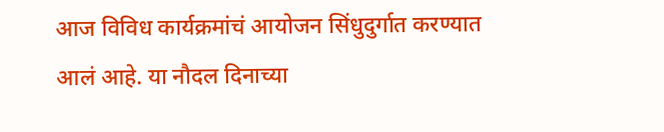आज विविध कार्यक्रमांचं आयोजन सिंधुदुर्गात करण्यात आलं आहे. या नौदल दिनाच्या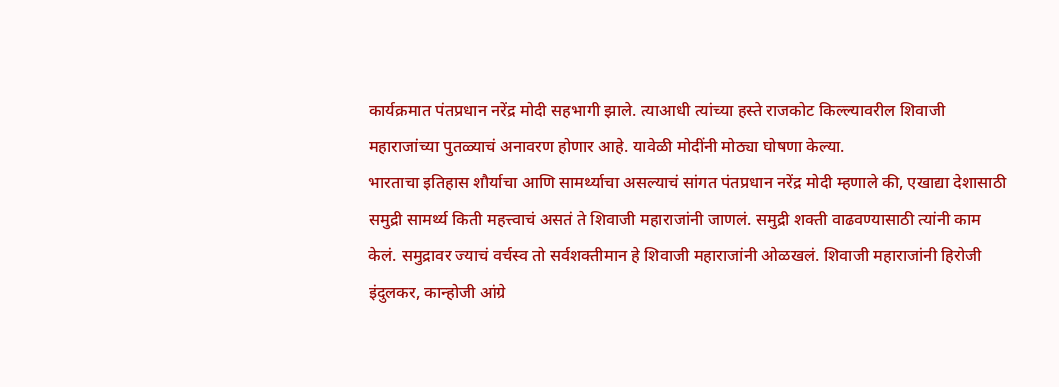कार्यक्रमात पंतप्रधान नरेंद्र मोदी सहभागी झाले. त्याआधी त्यांच्या हस्ते राजकोट किल्ल्यावरील शिवाजी महाराजांच्या पुतळ्याचं अनावरण होणार आहे. यावेळी मोदींनी मोठ्या घोषणा केल्या.
भारताचा इतिहास शौर्याचा आणि सामर्थ्याचा असल्याचं सांगत पंतप्रधान नरेंद्र मोदी म्हणाले की, एखाद्या देशासाठी समुद्री सामर्थ्य किती महत्त्वाचं असतं ते शिवाजी महाराजांनी जाणलं. समुद्री शक्ती वाढवण्यासाठी त्यांनी काम केलं. समुद्रावर ज्याचं वर्चस्व तो सर्वशक्तीमान हे शिवाजी महाराजांनी ओळखलं. शिवाजी महाराजांनी हिरोजी इंदुलकर, कान्होजी आंग्रे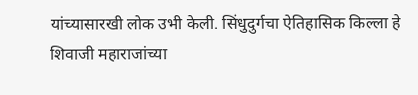यांच्यासारखी लोक उभी केली. सिंधुदुर्गचा ऐतिहासिक किल्ला हे शिवाजी महाराजांच्या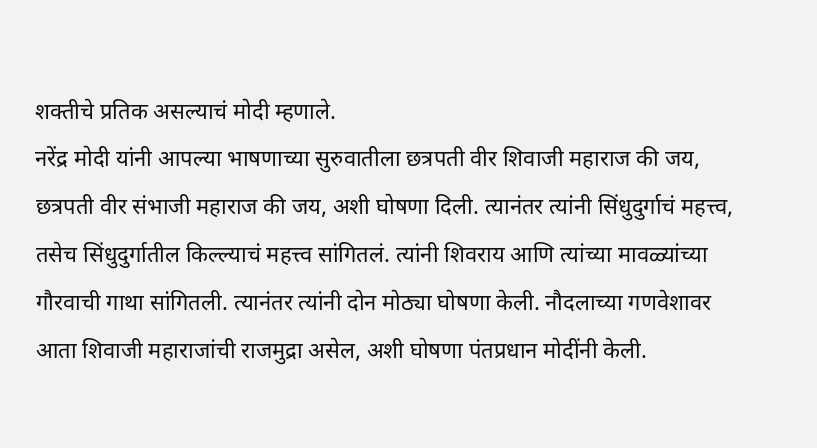शक्तीचे प्रतिक असल्याचं मोदी म्हणाले.
नरेंद्र मोदी यांनी आपल्या भाषणाच्या सुरुवातीला छत्रपती वीर शिवाजी महाराज की जय, छत्रपती वीर संभाजी महाराज की जय, अशी घोषणा दिली. त्यानंतर त्यांनी सिंधुदुर्गाचं महत्त्व, तसेच सिंधुदुर्गातील किल्ल्याचं महत्त्व सांगितलं. त्यांनी शिवराय आणि त्यांच्या मावळ्यांच्या गौरवाची गाथा सांगितली. त्यानंतर त्यांनी दोन मोठ्या घोषणा केली. नौदलाच्या गणवेशावर आता शिवाजी महाराजांची राजमुद्रा असेल, अशी घोषणा पंतप्रधान मोदींनी केली.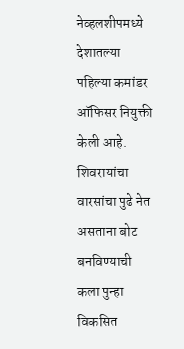नेव्हलशीपमध्ये देशातल्या पहिल्या कमांडर ऑफिसर नियुक्ती केली आहे. शिवरायांचा वारसांचा पुढे नेत असताना बोट बनविण्याची कला पुन्हा विकसित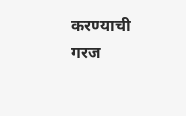करण्याची गरज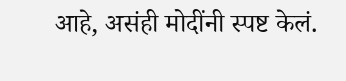आहे, असंही मोदींनी स्पष्ट केलं.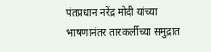पंतप्रधान नरेंद्र मोदी यांच्या भाषणानंतर तारकर्लीच्या समुद्रात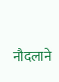नौदलाने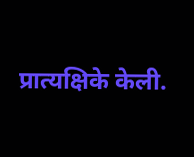प्रात्यक्षिके केली.